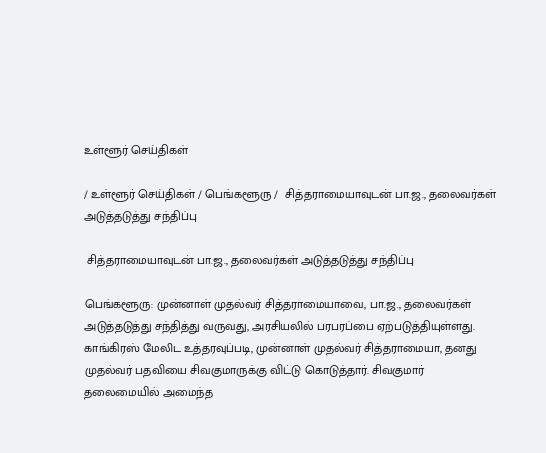உள்ளூர் செய்திகள்

/ உள்ளூர் செய்திகள் / பெங்களூரு /  சித்தராமையாவுடன் பா.ஜ., தலைவர்கள் அடுத்தடுத்து சந்திப்பு

 சித்தராமையாவுடன் பா.ஜ., தலைவர்கள் அடுத்தடுத்து சந்திப்பு

பெங்களூரு: முன்னாள் முதல்வர் சித்தராமையாவை, பா.ஜ., தலைவர்கள் அடுத்தடுத்து சந்தித்து வருவது, அரசியலில் பரபரப்பை ஏற்படுத்தியுள்ளது. காங்கிரஸ் மேலிட உத்தரவுப்படி, முன்னாள் முதல்வர் சித்தராமையா, தனது முதல்வர் பதவியை சிவகுமாருக்கு விட்டு கொடுத்தார். சிவகுமார் தலைமையில் அமைந்த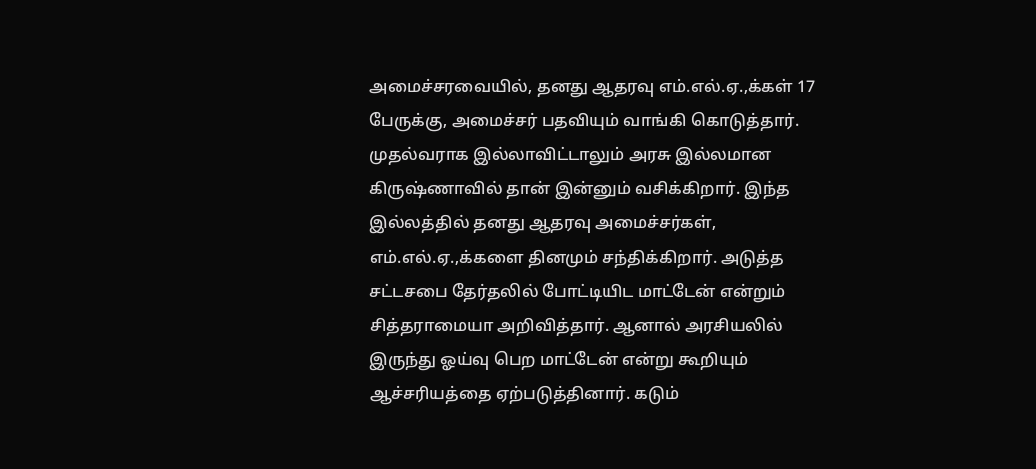அமைச்சரவையில், தனது ஆதரவு எம்.எல்.ஏ.,க்கள் 17 பேருக்கு, அமைச்சர் பதவியும் வாங்கி கொடுத்தார். முதல்வராக இல்லாவிட்டாலும் அரசு இல்லமான கிருஷ்ணாவில் தான் இன்னும் வசிக்கிறார். இந்த இல்லத்தில் தனது ஆதரவு அமைச்சர்கள், எம்.எல்.ஏ.,க்களை தினமும் சந்திக்கிறார். அடுத்த சட்டசபை தேர்தலில் போட்டியிட மாட்டேன் என்றும் சித்தராமையா அறிவித்தார். ஆனால் அரசியலில் இருந்து ஓய்வு பெற மாட்டேன் என்று கூறியும் ஆச்சரியத்தை ஏற்படுத்தினார். கடும்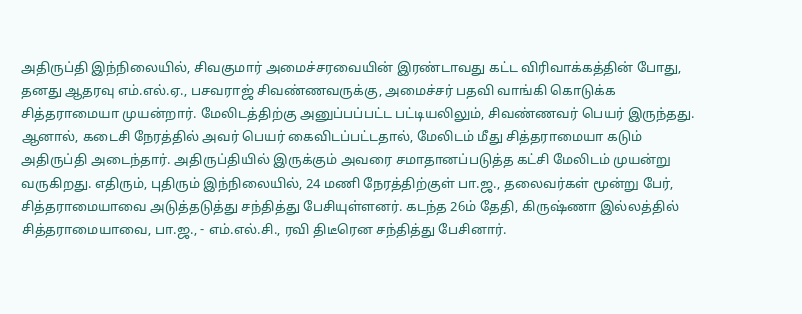அதிருப்தி இந்நிலையில், சிவகுமார் அமைச்சரவையின் இரண்டாவது கட்ட விரிவாக்கத்தின் போது, தனது ஆதரவு எம்.எல்.ஏ., பசவராஜ் சிவண்ணவருக்கு, அமைச்சர் பதவி வாங்கி கொடுக்க சித்தராமையா முயன்றார். மேலிடத்திற்கு அனுப்பப்பட்ட பட்டியலிலும், சிவண்ணவர் பெயர் இருந்தது. ஆனால், கடைசி நேரத்தில் அவர் பெயர் கைவிடப்பட்டதால், மேலிடம் மீது சித்தராமையா கடும் அதிருப்தி அடைந்தார். அதிருப்தியில் இருக்கும் அவரை சமாதானப்படுத்த கட்சி மேலிடம் முயன்று வருகிறது. எதிரும், புதிரும் இந்நிலையில், 24 மணி நேரத்திற்குள் பா.ஜ., தலைவர்கள் மூன்று பேர், சித்தராமையாவை அடுத்தடுத்து சந்தித்து பேசியுள்ளனர். கடந்த 26ம் தேதி, கிருஷ்ணா இல்லத்தில் சித்தராமையாவை, பா.ஜ., - எம்.எல்.சி., ரவி திடீரென சந்தித்து பேசினார்.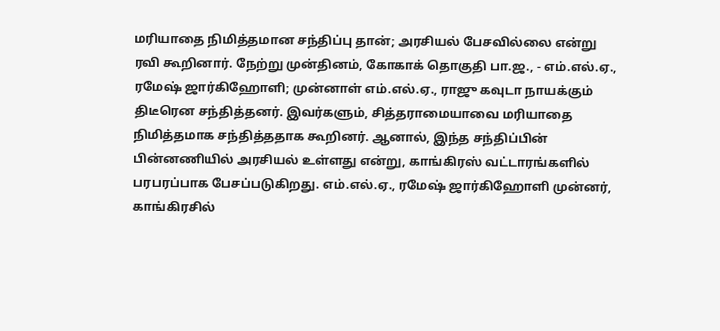மரியாதை நிமித்தமான சந்திப்பு தான்; அரசியல் பேசவில்லை என்று ரவி கூறினார். நேற்று முன்தினம், கோகாக் தொகுதி பா.ஜ., - எம்.எல்.ஏ., ரமேஷ் ஜார்கிஹோளி; முன்னாள் எம்.எல்.ஏ., ராஜு கவுடா நாயக்கும் திடீரென சந்தித்தனர். இவர்களும், சித்தராமையாவை மரியாதை நிமித்தமாக சந்தித்ததாக கூறினர். ஆனால், இந்த சந்திப்பின் பின்னணியில் அரசியல் உள்ளது என்று, காங்கிரஸ் வட்டாரங்களில் பரபரப்பாக பேசப்படுகிறது. எம்.எல்.ஏ., ரமேஷ் ஜார்கிஹோளி முன்னர், காங்கிரசில்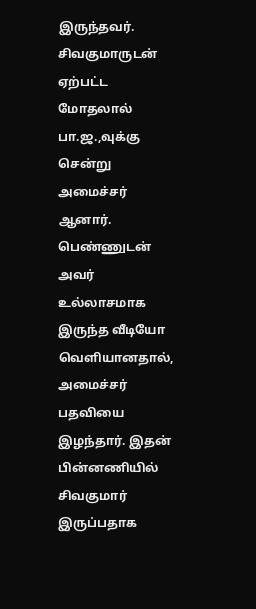இருந்தவர். சிவகுமாருடன் ஏற்பட்ட மோதலால் பா.ஜ.,வுக்கு சென்று அமைச்சர் ஆனார். பெண்ணுடன் அவர் உல்லாசமாக இருந்த வீடியோ வெளியானதால், அமைச்சர் பதவியை இழந்தார். இதன் பின்னணியில் சிவகுமார் இருப்பதாக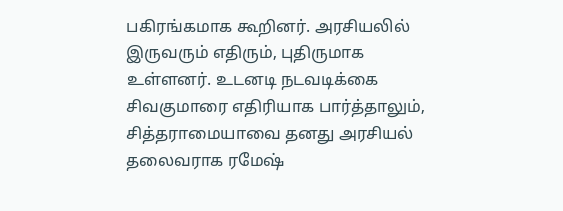பகிரங்கமாக கூறினர். அரசியலில் இருவரும் எதிரும், புதிருமாக உள்ளனர். உடனடி நடவடிக்கை சிவகுமாரை எதிரியாக பார்த்தாலும், சித்தராமையாவை தனது அரசியல் தலைவராக ரமேஷ்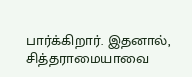பார்க்கிறார். இதனால், சித்தராமையாவை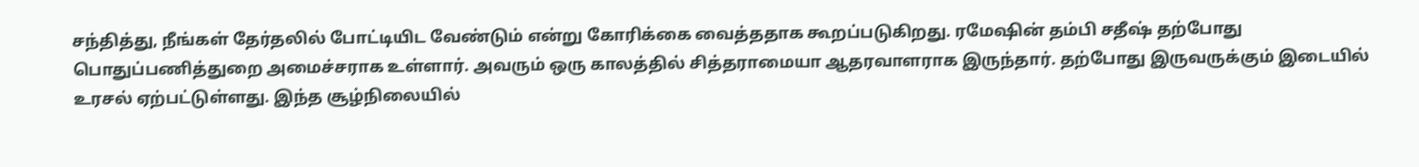சந்தித்து, நீங்கள் தேர்தலில் போட்டியிட வேண்டும் என்று கோரிக்கை வைத்ததாக கூறப்படுகிறது. ரமேஷின் தம்பி சதீஷ் தற்போது பொதுப்பணித்துறை அமைச்சராக உள்ளார். அவரும் ஒரு காலத்தில் சித்தராமையா ஆதரவாளராக இருந்தார். தற்போது இருவருக்கும் இடையில் உரசல் ஏற்பட்டுள்ளது. இந்த சூழ்நிலையில்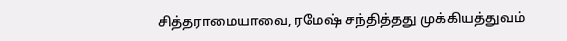சித்தராமையாவை, ரமேஷ் சந்தித்தது முக்கியத்துவம்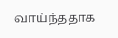வாய்ந்ததாக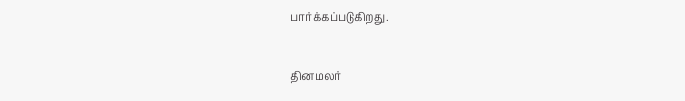பார்க்கப்படுகிறது.


தினமலர்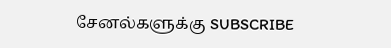சேனல்களுக்கு SUBSCRIBE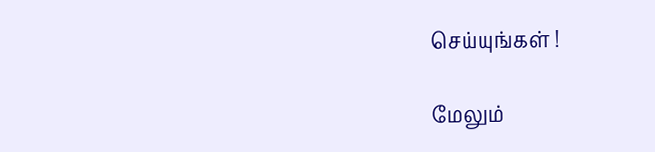செய்யுங்கள் !

மேலும்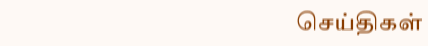செய்திகள்